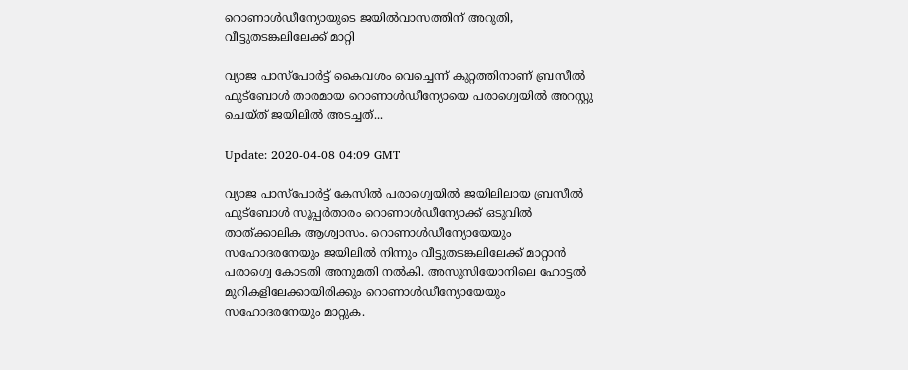റൊണാള്‍ഡീന്യോയുടെ ജയില്‍വാസത്തിന് അറുതി, വീട്ടുതടങ്കലിലേക്ക് മാറ്റി

വ്യാജ പാസ്‌പോര്‍ട്ട് കൈവശം വെച്ചെന്ന് കുറ്റത്തിനാണ് ബ്രസീല്‍ ഫുട്‌ബോള്‍ താരമായ റൊണാള്‍ഡീന്യോയെ പരാഗ്വെയില്‍ അറസ്റ്റു ചെയ്ത് ജയിലില്‍ അടച്ചത്...

Update: 2020-04-08 04:09 GMT

വ്യാജ പാസ്‌പോര്‍ട്ട് കേസില്‍ പരാഗ്വെയില്‍ ജയിലിലായ ബ്രസീല്‍ ഫുട്‌ബോള്‍ സൂപ്പര്‍താരം റൊണാള്‍ഡീന്യോക്ക് ഒടുവില്‍ താത്ക്കാലിക ആശ്വാസം. റൊണാള്‍ഡീന്യോയേയും സഹോദരനേയും ജയിലില്‍ നിന്നും വീട്ടുതടങ്കലിലേക്ക് മാറ്റാന്‍ പരാഗ്വെ കോടതി അനുമതി നല്‍കി. അസുസിയോനിലെ ഹോട്ടല്‍ മുറികളിലേക്കായിരിക്കും റൊണാള്‍ഡീന്യോയേയും സഹോദരനേയും മാറ്റുക.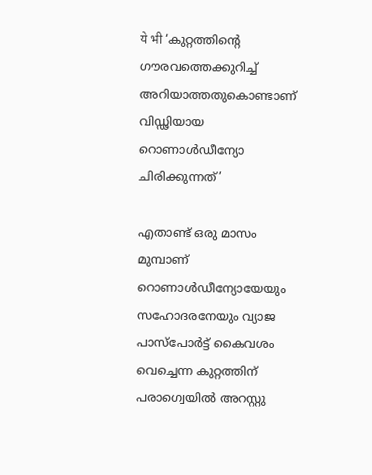ये भी ‘കുറ്റത്തിന്റെ ഗൗരവത്തെക്കുറിച്ച് അറിയാത്തതുകൊണ്ടാണ് വിഡ്ഢിയായ റൊണാള്‍ഡീന്യോ ചിരിക്കുന്നത്’

എതാണ്ട് ഒരു മാസം മുമ്പാണ് റൊണാള്‍ഡീന്യോയേയും സഹോദരനേയും വ്യാജ പാസ്‌പോര്‍ട്ട് കൈവശം വെച്ചെന്ന കുറ്റത്തിന് പരാഗ്വെയില്‍ അറസ്റ്റു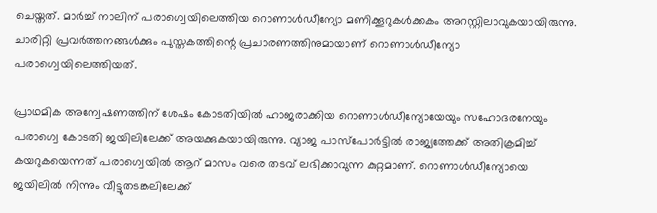ചെയ്തത്. മാര്‍ച്ച് നാലിന് പരാഗ്വെയിലെത്തിയ റൊണാള്‍ഡീന്യോ മണിക്കൂറുകള്‍ക്കകം അറസ്റ്റിലാവുകയായിരുന്നു. ചാരിറ്റി പ്രവര്‍ത്തനങ്ങള്‍ക്കും പുസ്തകത്തിന്റെ പ്രചാരണത്തിനുമായാണ് റൊണാള്‍ഡീന്യോ പരാഗ്വെയിലെത്തിയത്.

പ്രാഥമിക അന്വേഷണത്തിന് ശേഷം കോടതിയില്‍ ഹാജരാക്കിയ റൊണാള്‍ഡീന്യോയേയും സഹോദരനേയും പരാഗ്വെ കോടതി ജയിലിലേക്ക് അയക്കുകയായിരുന്നു. വ്യാജ പാസ്‌പോര്‍ട്ടില്‍ രാജ്യത്തേക്ക് അതിക്രമിച്ച് കയറുകയെന്നത് പരാഗ്വെയില്‍ ആറ് മാസം വരെ തടവ് ലഭിക്കാവുന്ന കുറ്റമാണ്. റൊണാള്‍ഡീന്യോയെ ജയിലില്‍ നിന്നും വീട്ടുതടങ്കലിലേക്ക്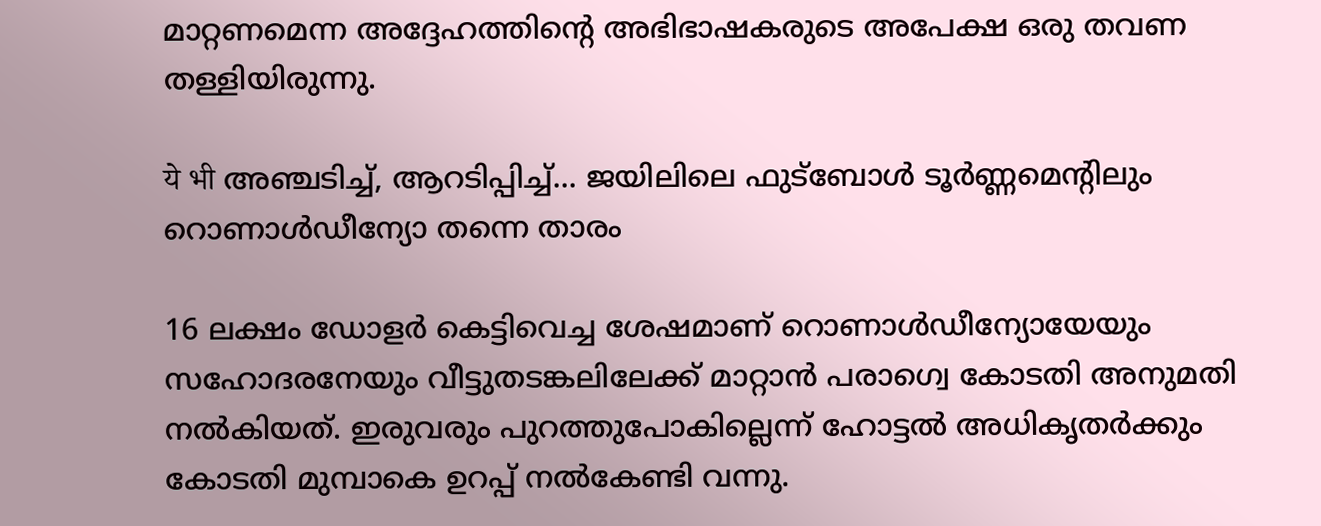മാറ്റണമെന്ന അദ്ദേഹത്തിന്റെ അഭിഭാഷകരുടെ അപേക്ഷ ഒരു തവണ തള്ളിയിരുന്നു.

ये भी അഞ്ചടിച്ച്, ആറടിപ്പിച്ച്... ജയിലിലെ ഫുട്‌ബോള്‍ ടൂര്‍ണ്ണമെന്റിലും റൊണാള്‍ഡീന്യോ തന്നെ താരം

16 ലക്ഷം ഡോളര്‍ കെട്ടിവെച്ച ശേഷമാണ് റൊണാള്‍ഡീന്യോയേയും സഹോദരനേയും വീട്ടുതടങ്കലിലേക്ക് മാറ്റാന്‍ പരാഗ്വെ കോടതി അനുമതി നല്‍കിയത്. ഇരുവരും പുറത്തുപോകില്ലെന്ന് ഹോട്ടല്‍ അധികൃതര്‍ക്കും കോടതി മുമ്പാകെ ഉറപ്പ് നല്‍കേണ്ടി വന്നു.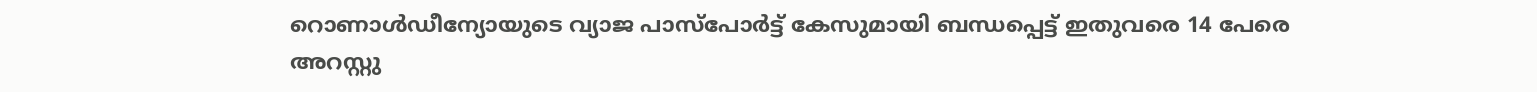റൊണാള്‍ഡീന്യോയുടെ വ്യാജ പാസ്‌പോര്‍ട്ട് കേസുമായി ബന്ധപ്പെട്ട് ഇതുവരെ 14 പേരെ അറസ്റ്റു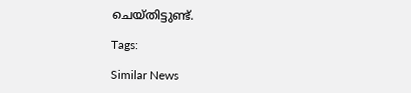ചെയ്തിട്ടുണ്ട്.

Tags:

Similar News